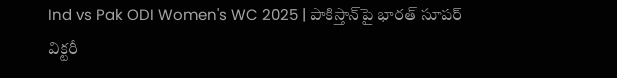Ind vs Pak ODI Women's WC 2025 | పాకిస్తాన్‌పై భారత్ సూపర్ విక్టరీ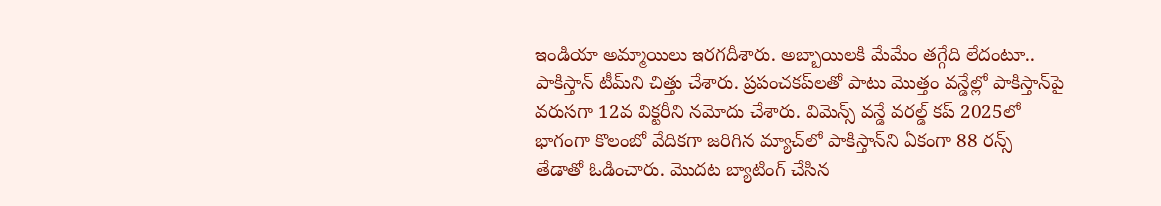ఇండియా అమ్మాయిలు ఇరగదీశారు. అబ్బాయిలకి మేమేం తగ్గేది లేదంటూ.. పాకిస్తాన్ టీమ్‌ని చిత్తు చేశారు. ప్రపంచకప్‌లతో పాటు మొత్తం వన్డేల్లో పాకిస్తాన్‌పై వరుసగా 12వ విక్టరీని నమోదు చేశారు. విమెన్స్ వన్డే వరల్డ్ కప్ 2025లో భాగంగా కొలంబో వేదికగా జరిగిన మ్యాచ్‌లో పాకిస్తాన్‌ని ఏకంగా 88 రన్స్ తేడాతో ఓడించారు. మొదట బ్యాటింగ్ చేసిన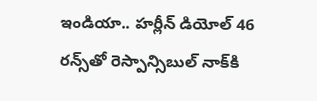ఇండియా.. హర్లీన్ డియోల్ 46 రన్స్‌‌తో రెస్పాన్సిబుల్ నాక్‌కి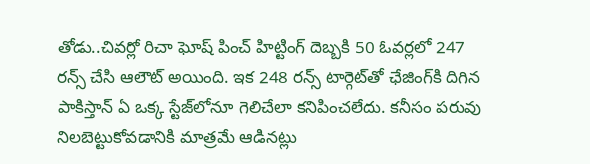తోడు..చివర్లో రిచా ఘోష్ పించ్ హిట్టింగ్‌ దెబ్బకి 50 ఓవర్లలో 247 రన్స్ చేసి ఆలౌట్ అయింది. ఇక 248 రన్స్ టార్గెట్‌తో ఛేజింగ్‌కి దిగిన పాకిస్తాన్ ఏ ఒక్క స్టేజ్‌లోనూ గెలిచేలా కనిపించలేదు. కనీసం పరువు నిలబెట్టుకోవడానికి మాత్రమే ఆడినట్లు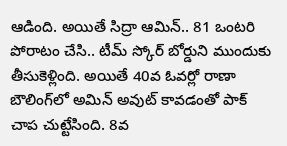ఆడింది. అయితే సిద్రా ఆమిన్.. 81 ఒంటరి పోరాటం చేసి.. టీమ్ స్కోర్ బోర్డుని ముందుకు తీసుకెళ్లింది. అయితే 40వ ఓవర్లో రాణా బౌలింగ్‌లో అమిన్ అవుట్ కావడంతో పాక్ చాప చుట్టేసింది. 8వ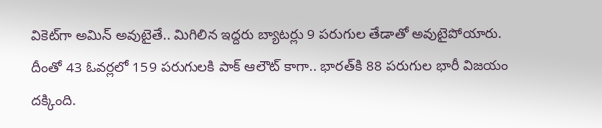వికెట్‌గా అమిన్ అవుటైతే.. మిగిలిన ఇద్దరు బ్యాటర్లు 9 పరుగుల తేడాతో అవుటైపోయారు. దీంతో 43 ఓవర్లలో 159 పరుగులకి పాక్ ఆలౌట్ కాగా.. భారత్‌కి 88 పరుగుల భారీ విజయం దక్కింది.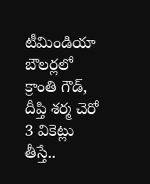టీమిండియా బౌలర్లలో క్రాంతి గౌడ్, దీప్తి శర్మ చెరో 3 వికెట్లు తీస్తే..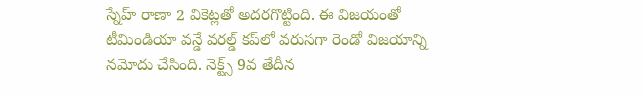స్నేహ్ రాణా 2 వికెట్లతో అదరగొట్టింది. ఈ విజయంతో టీమిండియా వన్డే వరల్డ్ కప్‌లో వరుసగా రెండో విజయాన్ని నమోదు చేసింది. నెక్ట్స్ 9వ తేదీన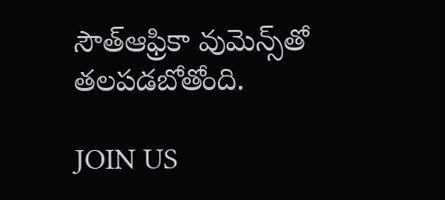సౌత్‌ఆఫ్రికా వుమెన్స్‌తో తలపడబోతోంది.

JOIN US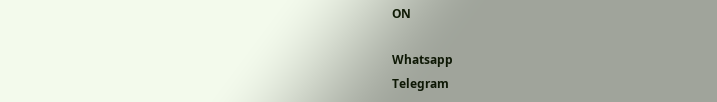ON

Whatsapp
Telegram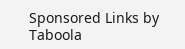Sponsored Links by Taboola